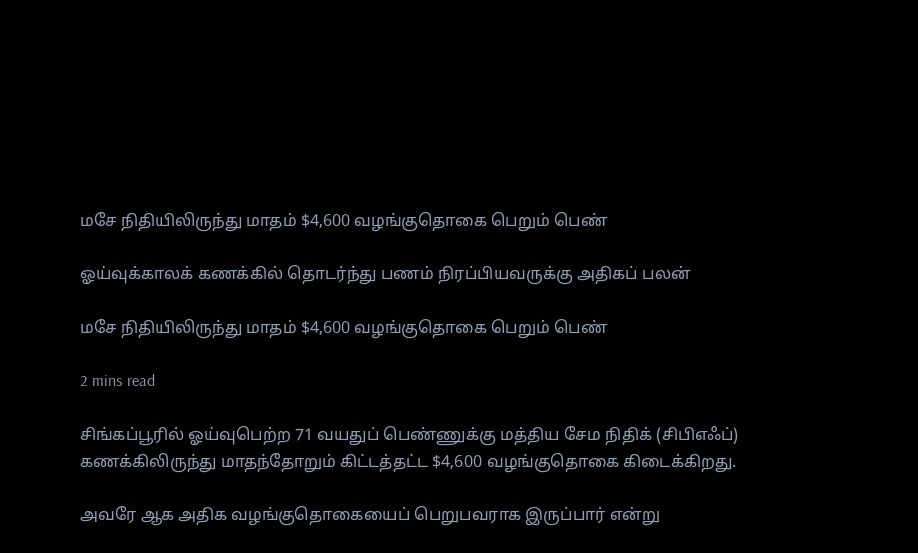மசே நிதியிலிருந்து மாதம் $4,600 வழங்குதொகை பெறும் பெண்

ஓய்வுக்காலக் கணக்கில் தொடர்ந்து பணம் நிரப்பியவருக்கு அதிகப் பலன்

மசே நிதியிலிருந்து மாதம் $4,600 வழங்குதொகை பெறும் பெண்

2 mins read

சிங்கப்பூரில் ஓய்வுபெற்ற 71 வயதுப் பெண்ணுக்கு மத்திய சேம நிதிக் (சிபிஎஃப்) கணக்கிலிருந்து மாதந்தோறும் கிட்டத்தட்ட $4,600 வழங்குதொகை கிடைக்கிறது.

அவரே ஆக அதிக வழங்குதொகையைப் பெறுபவராக இருப்பார் என்று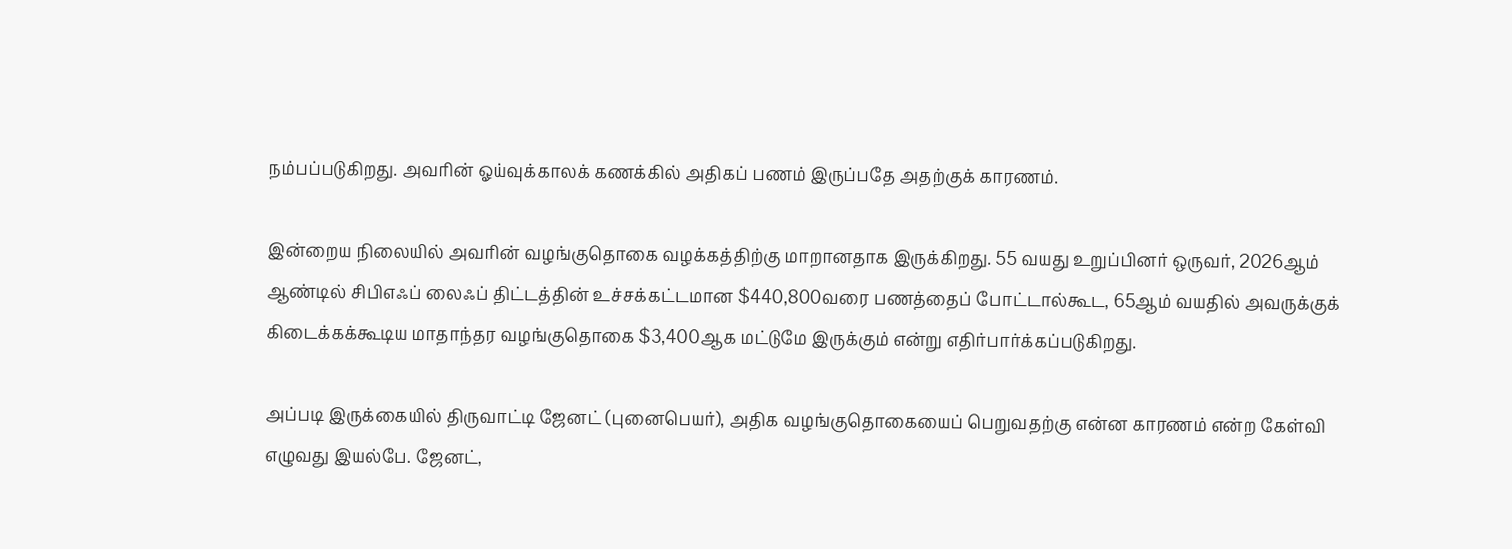நம்பப்படுகிறது. அவரின் ஓய்வுக்காலக் கணக்கில் அதிகப் பணம் இருப்பதே அதற்குக் காரணம்.

இன்றைய நிலையில் அவரின் வழங்குதொகை வழக்கத்திற்கு மாறானதாக இருக்கிறது. 55 வயது உறுப்பினர் ஒருவர், 2026ஆம் ஆண்டில் சிபிஎஃப் லைஃப் திட்டத்தின் உச்சக்கட்டமான $440,800வரை பணத்தைப் போட்டால்கூட, 65ஆம் வயதில் அவருக்குக் கிடைக்கக்கூடிய மாதாந்தர வழங்குதொகை $3,400ஆக மட்டுமே இருக்கும் என்று எதிர்பார்க்கப்படுகிறது.

அப்படி இருக்கையில் திருவாட்டி ஜேனட் (புனைபெயர்), அதிக வழங்குதொகையைப் பெறுவதற்கு என்ன காரணம் என்ற கேள்வி எழுவது இயல்பே. ஜேனட்,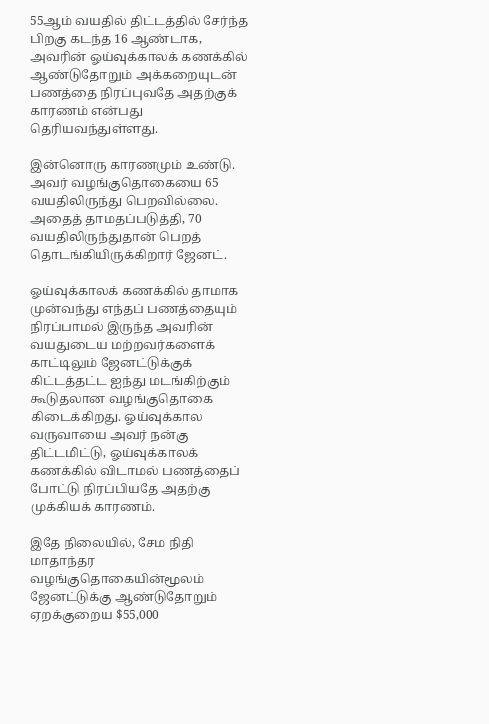55ஆம் வயதில் திட்டத்தில் சேர்ந்த பிறகு கடந்த 16 ஆண்டாக, அவரின் ஓய்வுக்காலக் கணக்கில் ஆண்டுதோறும் அக்கறையுடன் பணத்தை நிரப்புவதே அதற்குக் காரணம் என்பது தெரியவந்துள்ளது.

இன்னொரு காரணமும் உண்டு. அவர் வழங்குதொகையை 65 வயதிலிருந்து பெறவில்லை. அதைத் தாமதப்படுத்தி, 70 வயதிலிருந்துதான் பெறத் தொடங்கியிருக்கிறார் ஜேனட்.

ஓய்வுக்காலக் கணக்கில் தாமாக முன்வந்து எந்தப் பணத்தையும் நிரப்பாமல் இருந்த அவரின் வயதுடைய மற்றவர்களைக் காட்டிலும் ஜேனட்டுக்குக் கிட்டத்தட்ட ஐந்து மடங்கிற்கும் கூடுதலான வழங்குதொகை கிடைக்கிறது. ஓய்வுக்கால வருவாயை அவர் நன்கு திட்டமிட்டு, ஓய்வுக்காலக் கணக்கில் விடாமல் பணத்தைப் போட்டு நிரப்பியதே அதற்கு முக்கியக் காரணம்.

இதே நிலையில், சேம நிதி மாதாந்தர வழங்குதொகையின்மூலம் ஜேனட்டுக்கு ஆண்டுதோறும் ஏறக்குறைய $55,000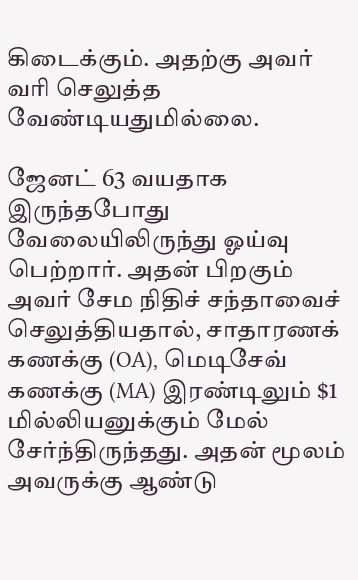கிடைக்கும். அதற்கு அவர் வரி செலுத்த வேண்டியதுமில்லை.

ஜேனட் 63 வயதாக இருந்தபோது வேலையிலிருந்து ஓய்வு பெற்றார். அதன் பிறகும் அவர் சேம நிதிச் சந்தாவைச் செலுத்தியதால், சாதாரணக் கணக்கு (OA), மெடிசேவ் கணக்கு (MA) இரண்டிலும் $1 மில்லியனுக்கும் மேல் சேர்ந்திருந்தது. அதன் மூலம் அவருக்கு ஆண்டு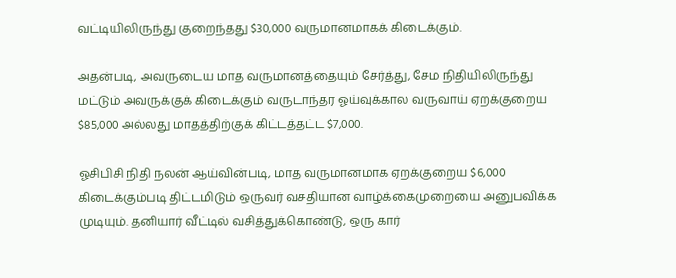வட்டியிலிருந்து குறைந்தது $30,000 வருமானமாகக் கிடைக்கும்.

அதன்படி, அவருடைய மாத வருமானத்தையும் சேர்த்து, சேம நிதியிலிருந்து மட்டும் அவருக்குக் கிடைக்கும் வருடாந்தர ஓய்வுக்கால வருவாய் ஏறக்குறைய $85,000 அல்லது மாதத்திற்குக் கிட்டத்தட்ட $7,000.

ஓசிபிசி நிதி நலன் ஆய்வின்படி, மாத வருமானமாக ஏறக்குறைய $6,000 கிடைக்கும்படி திட்டமிடும் ஒருவர் வசதியான வாழ்க்கைமுறையை அனுபவிக்க முடியும். தனியார் வீட்டில் வசித்துக்கொண்டு, ஒரு கார்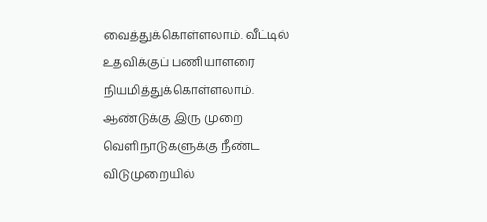வைத்துக்கொள்ளலாம். வீட்டில் உதவிக்குப் பணியாளரை நியமித்துக்கொள்ளலாம். ஆண்டுக்கு இரு முறை வெளிநாடுகளுக்கு நீண்ட விடுமுறையில்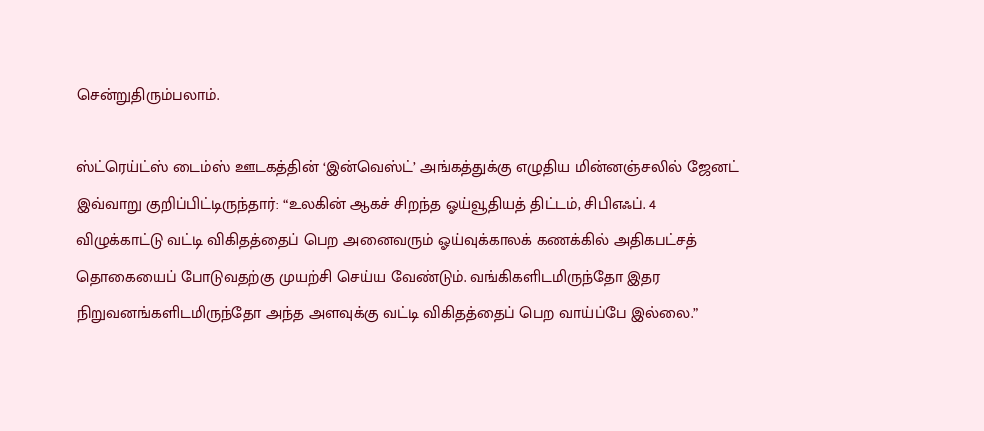சென்றுதிரும்பலாம்.

ஸ்ட்ரெய்ட்ஸ் டைம்ஸ் ஊடகத்தின் ‘இன்வெஸ்ட்’ அங்கத்துக்கு எழுதிய மின்னஞ்சலில் ஜேனட் இவ்வாறு குறிப்பிட்டிருந்தார்: “உலகின் ஆகச் சிறந்த ஓய்வூதியத் திட்டம், சிபிஎஃப். 4 விழுக்காட்டு வட்டி விகிதத்தைப் பெற அனைவரும் ஓய்வுக்காலக் கணக்கில் அதிகபட்சத் தொகையைப் போடுவதற்கு முயற்சி செய்ய வேண்டும். வங்கிகளிடமிருந்தோ இதர நிறுவனங்களிடமிருந்தோ அந்த அளவுக்கு வட்டி விகிதத்தைப் பெற வாய்ப்பே இல்லை.”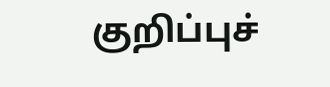குறிப்புச்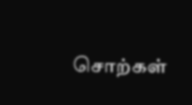சொற்கள்